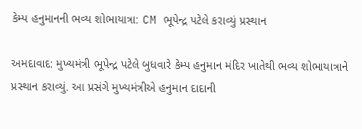કેમ્પ હનુમાનની ભવ્ય શોભાયાત્રા: CM ભૂપેન્દ્ર પટેલે કરાવ્યું પ્રસ્થાન

અમદાવાદ: મુખ્યમંત્રી ભૂપેન્દ્ર પટેલે બુધવારે કેમ્પ હનુમાન મંદિર ખાતેથી ભવ્ય શોભાયાત્રાને પ્રસ્થાન કરાવ્યું. આ પ્રસંગે મુખ્યમંત્રીએ હનુમાન દાદાની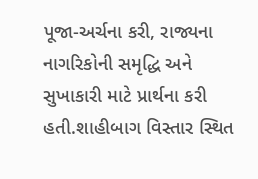પૂજા-અર્ચના કરી, રાજ્યના નાગરિકોની સમૃદ્ધિ અને સુખાકારી માટે પ્રાર્થના કરી હતી.શાહીબાગ વિસ્તાર સ્થિત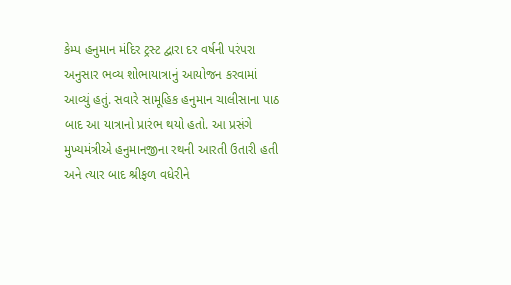કેમ્પ હનુમાન મંદિર ટ્રસ્ટ દ્વારા દર વર્ષની પરંપરા અનુસાર ભવ્ય શોભાયાત્રાનું આયોજન કરવામાં આવ્યું હતું. સવારે સામૂહિક હનુમાન ચાલીસાના પાઠ બાદ આ યાત્રાનો પ્રારંભ થયો હતો. આ પ્રસંગે મુખ્યમંત્રીએ હનુમાનજીના રથની આરતી ઉતારી હતી અને ત્યાર બાદ શ્રીફળ વધેરીને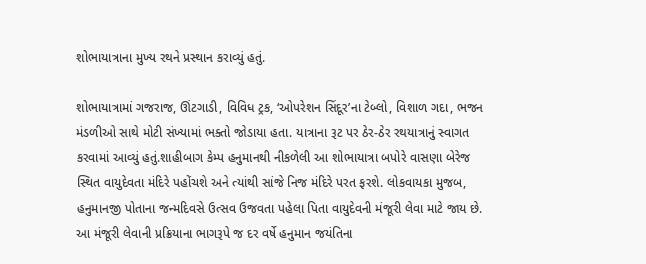શોભાયાત્રાના મુખ્ય રથને પ્રસ્થાન કરાવ્યું હતું.

શોભાયાત્રામાં ગજરાજ, ઊંટગાડી, વિવિધ ટ્રક, ‘ઓપરેશન સિંદૂર’ના ટેબ્લો, વિશાળ ગદા, ભજન મંડળીઓ સાથે મોટી સંખ્યામાં ભક્તો જોડાયા હતા. યાત્રાના રૂટ પર ઠેર-ઠેર રથયાત્રાનું સ્વાગત કરવામાં આવ્યું હતું.શાહીબાગ કેમ્પ હનુમાનથી નીકળેલી આ શોભાયાત્રા બપોરે વાસણા બેરેજ સ્થિત વાયુદેવતા મંદિરે પહોંચશે અને ત્યાંથી સાંજે નિજ મંદિરે પરત ફરશે. લોકવાયકા મુજબ, હનુમાનજી પોતાના જન્મદિવસે ઉત્સવ ઉજવતા પહેલા પિતા વાયુદેવની મંજૂરી લેવા માટે જાય છે. આ મંજૂરી લેવાની પ્રક્રિયાના ભાગરૂપે જ દર વર્ષે હનુમાન જયંતિના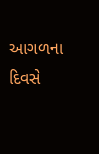આગળના દિવસે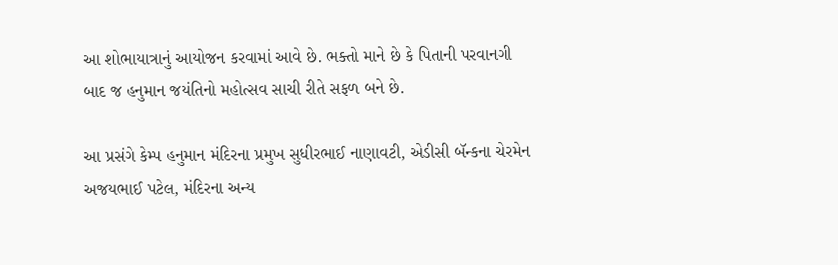આ શોભાયાત્રાનું આયોજન કરવામાં આવે છે. ભક્તો માને છે કે પિતાની પરવાનગી બાદ જ હનુમાન જયંતિનો મહોત્સવ સાચી રીતે સફળ બને છે.

આ પ્રસંગે કેમ્પ હનુમાન મંદિરના પ્રમુખ સુધીરભાઈ નાણાવટી, એડીસી બૅન્કના ચેરમેન અજયભાઈ પટેલ, મંદિરના અન્ય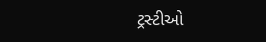ટ્રસ્ટીઓ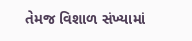તેમજ વિશાળ સંખ્યામાં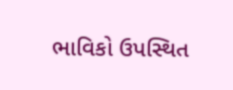ભાવિકો ઉપસ્થિત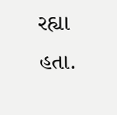રહ્યા હતા.